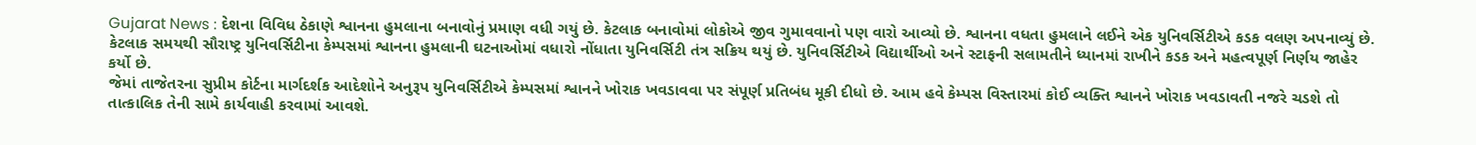Gujarat News : દેશના વિવિધ ઠેકાણે શ્વાનના હુમલાના બનાવોનું પ્રમાણ વધી ગયું છે. કેટલાક બનાવોમાં લોકોએ જીવ ગુમાવવાનો પણ વારો આવ્યો છે. શ્વાનના વધતા હુમલાને લઈને એક યુનિવર્સિટીએ કડક વલણ અપનાવ્યું છે. કેટલાક સમયથી સૌરાષ્ટ્ર યુનિવર્સિટીના કેમ્પસમાં શ્વાનના હુમલાની ઘટનાઓમાં વધારો નોંધાતા યુનિવર્સિટી તંત્ર સક્રિય થયું છે. યુનિવર્સિટીએ વિદ્યાર્થીઓ અને સ્ટાફની સલામતીને ધ્યાનમાં રાખીને કડક અને મહત્વપૂર્ણ નિર્ણય જાહેર કર્યો છે.
જેમાં તાજેતરના સુપ્રીમ કોર્ટના માર્ગદર્શક આદેશોને અનુરૂપ યુનિવર્સિટીએ કેમ્પસમાં શ્વાનને ખોરાક ખવડાવવા પર સંપૂર્ણ પ્રતિબંધ મૂકી દીધો છે. આમ હવે કેમ્પસ વિસ્તારમાં કોઈ વ્યક્તિ શ્વાનને ખોરાક ખવડાવતી નજરે ચડશે તો તાત્કાલિક તેની સામે કાર્યવાહી કરવામાં આવશે.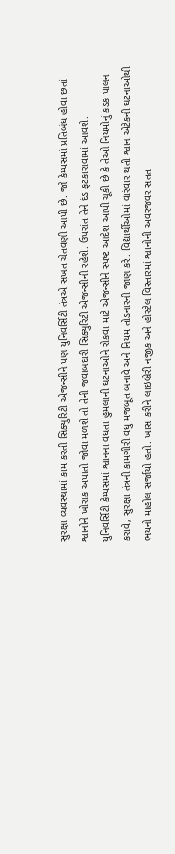સુરક્ષા વ્યવસ્થામાં કામ કરતી સિક્યુરિટી એજન્સીને પણ યુનિવર્સિટી તંત્રએ સખત ચેતવણી આપી છે. જો કેમ્પસમાં પ્રતિબંધ હોવા છતાં શ્વાનોને ખોરાક અપાતો જોવા મળશે તો તેની જવાબદારી સિક્યુરિટી એજન્સીની રહેશે. ઉપરાંત તેને દંડ ફટકારાવામાં આવશે.
યુનિવર્સિટી કેમ્પસમાં શ્વાનના વધતા હુમલાની ઘટનાઓને રોકવા માટે એજન્સીને સ્પષ્ટ આદેશ આપી ચૂકી છે કે તેઓ નિયમોનું કડક પાલન કરાવે, સુરક્ષા તંત્રની કામગીરી વધુ મજબૂત બનાવે અને નિયમ તોડનારની જાણ કરે. વિદ્યાર્થીઓમાં વારંવાર થતી શ્વાન એટેકની ઘટનાઓથી ભયનો માહોલ સર્જાયો હતો. ખાસ કરીને લાઇબ્રેરી નજીક અને હોસ્ટેલ વિસ્તારમાં શ્વાનોની અવરજવર સતત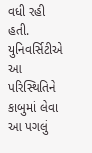વધી રહી હતી. યુનિવર્સિટીએ આ પરિસ્થિતિને કાબુમાં લેવા આ પગલું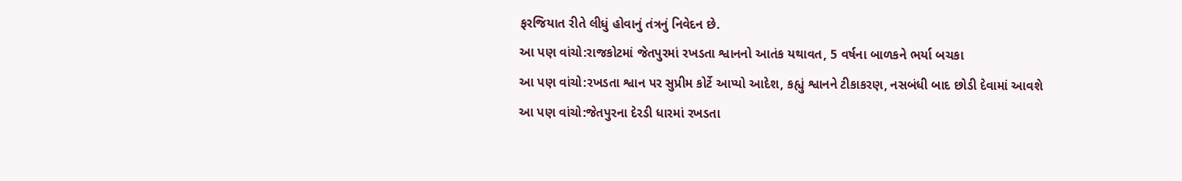ફરજિયાત રીતે લીધું હોવાનું તંત્રનું નિવેદન છે.
આ પણ વાંચો:રાજકોટમાં જેતપુરમાં રખડતા શ્વાનનો આતંક યથાવત, 5 વર્ષના બાળકને ભર્યા બચકા
આ પણ વાંચો:રખડતા શ્વાન પર સુપ્રીમ કોર્ટે આપ્યો આદેશ, કહ્યું શ્વાનને ટીકાકરણ, નસબંધી બાદ છોડી દેવામાં આવશે
આ પણ વાંચો:જેતપુરના દેરડી ધારમાં રખડતા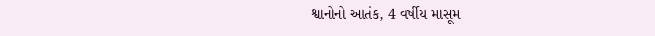શ્વાનોનો આતંક, 4 વર્ષીય માસૂમ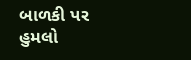બાળકી પર હુમલો